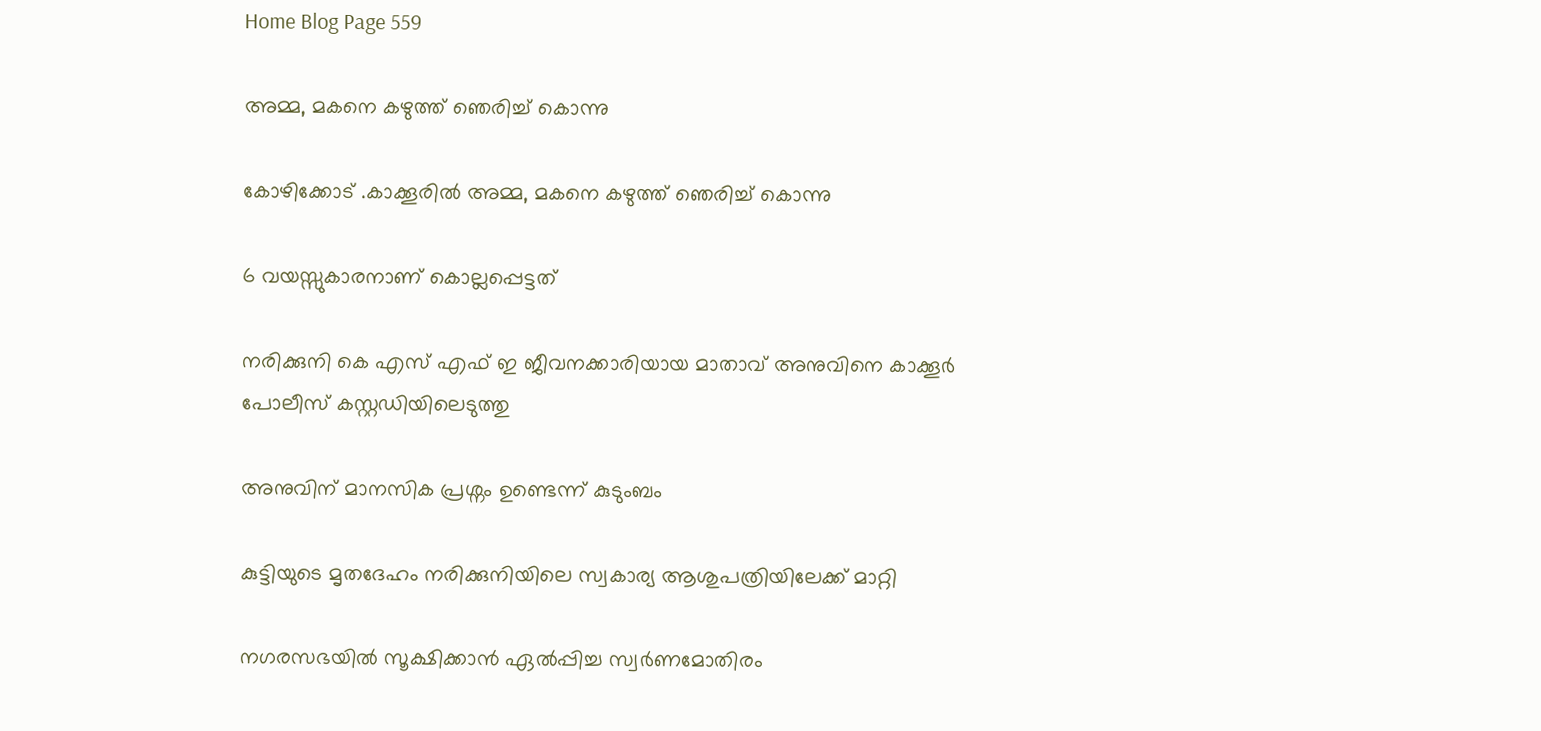Home Blog Page 559

അമ്മ, മകനെ കഴുത്ത് ഞെരിച്ച് കൊന്നു

കോഴിക്കോട് .കാക്കൂരിൽ അമ്മ, മകനെ കഴുത്ത് ഞെരിച്ച് കൊന്നു

6 വയസ്സുകാരനാണ് കൊല്ലപ്പെട്ടത്

നരിക്കുനി കെ എസ് എഫ് ഇ ജീവനക്കാരിയായ മാതാവ് അനുവിനെ കാക്കൂർ പോലീസ് കസ്റ്റഡിയിലെടുത്തു

അനുവിന് മാനസിക പ്രശ്നം ഉണ്ടെന്ന് കുടുംബം

കുട്ടിയുടെ മൃതദേഹം നരിക്കുനിയിലെ സ്വകാര്യ ആശുപത്രിയിലേക്ക് മാറ്റി

നഗരസഭയിൽ സൂക്ഷിക്കാൻ ഏൽപ്പിച്ച സ്വർണമോതിരം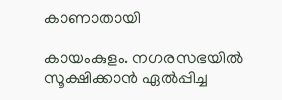കാണാതായി

കായംകുളം. നഗരസഭയിൽ സൂക്ഷിക്കാൻ ഏൽപ്പിച്ച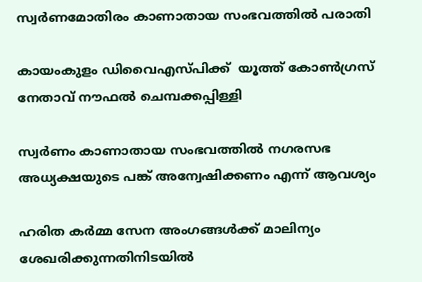സ്വർണമോതിരം കാണാതായ സംഭവത്തിൽ പരാതി

കായംകുളം ഡിവൈഎസ്പിക്ക്  യൂത്ത് കോൺഗ്രസ്‌ നേതാവ് നൗഫൽ ചെമ്പക്കപ്പിള്ളി

സ്വർണം കാണാതായ സംഭവത്തിൽ നഗരസഭ അധ്യക്ഷയുടെ പങ്ക് അന്വേഷിക്കണം എന്ന് ആവശ്യം

ഹരിത കർമ്മ സേന അംഗങ്ങൾക്ക് മാലിന്യം ശേഖരിക്കുന്നതിനിടയിൽ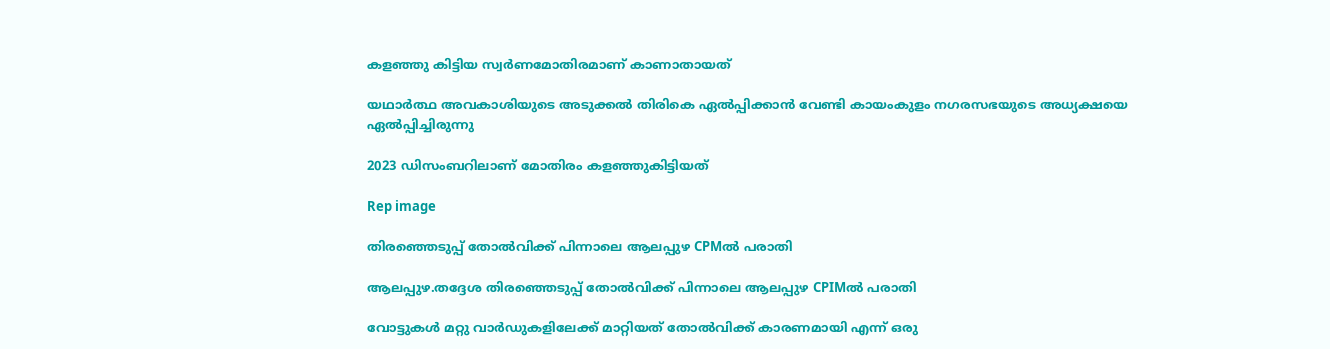കളഞ്ഞു കിട്ടിയ സ്വർണമോതിരമാണ് കാണാതായത്

യഥാർത്ഥ അവകാശിയുടെ അടുക്കൽ തിരികെ ഏൽപ്പിക്കാൻ വേണ്ടി കായംകുളം നഗരസഭയുടെ അധ്യക്ഷയെ ഏൽപ്പിച്ചിരുന്നു

2023 ഡിസംബറിലാണ് മോതിരം കളഞ്ഞുകിട്ടിയത്

Rep image

തിരഞ്ഞെടുപ്പ് തോൽവിക്ക് പിന്നാലെ ആലപ്പുഴ CPMൽ പരാതി

ആലപ്പുഴ.തദ്ദേശ തിരഞ്ഞെടുപ്പ് തോൽവിക്ക് പിന്നാലെ ആലപ്പുഴ CPIMൽ പരാതി

വോട്ടുകൾ മറ്റു വാർഡുകളിലേക്ക് മാറ്റിയത് തോൽവിക്ക് കാരണമായി എന്ന് ഒരു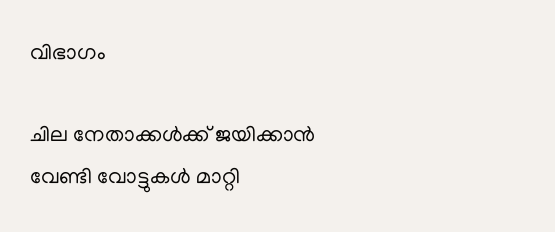വിഭാഗം

ചില നേതാക്കൾക്ക് ജയിക്കാൻ വേണ്ടി വോട്ടുകൾ മാറ്റി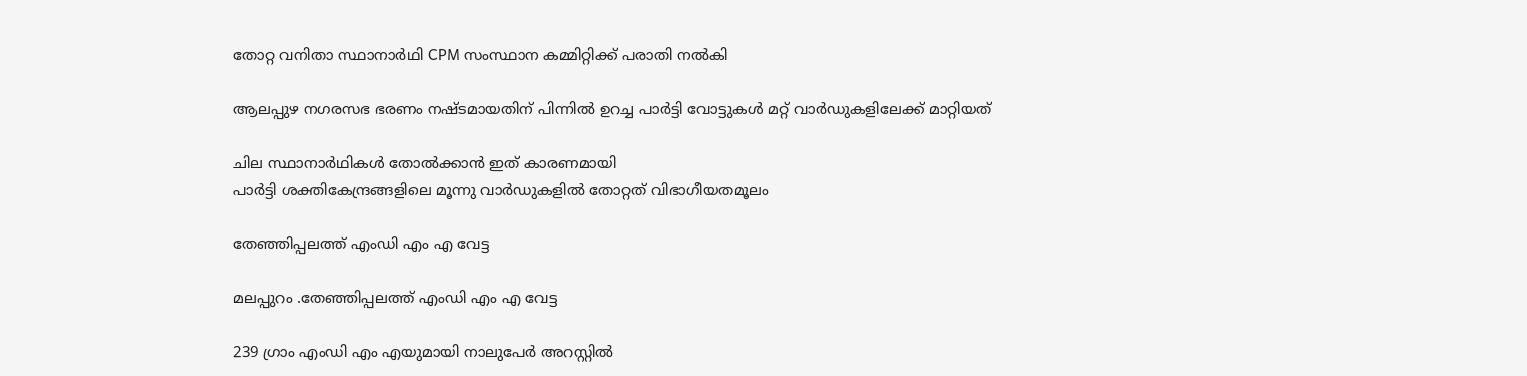തോറ്റ വനിതാ സ്ഥാനാർഥി CPM സംസ്ഥാന കമ്മിറ്റിക്ക് പരാതി നൽകി

ആലപ്പുഴ നഗരസഭ ഭരണം നഷ്ടമായതിന് പിന്നിൽ ഉറച്ച പാർട്ടി വോട്ടുകൾ മറ്റ് വാർഡുകളിലേക്ക് മാറ്റിയത്

ചില സ്ഥാനാർഥികൾ തോൽക്കാൻ ഇത് കാരണമായി
പാർട്ടി ശക്തികേന്ദ്രങ്ങളിലെ മൂന്നു വാർഡുകളിൽ തോറ്റത് വിഭാഗീയതമൂലം

തേഞ്ഞിപ്പലത്ത് എംഡി എം എ വേട്ട

മലപ്പുറം .തേഞ്ഞിപ്പലത്ത് എംഡി എം എ വേട്ട

239 ഗ്രാം എംഡി എം എയുമായി നാലുപേർ അറസ്റ്റിൽ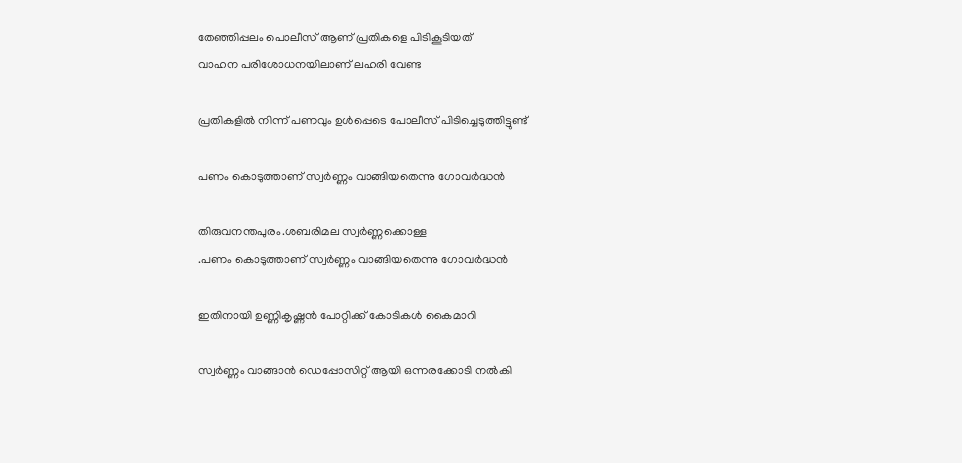തേഞ്ഞിപ്പലം പൊലീസ് ആണ് പ്രതികളെ പിടികൂടിയത്
വാഹന പരിശോധനയിലാണ് ലഹരി വേണ്ട

പ്രതികളിൽ നിന്ന് പണവും ഉൾപ്പെടെ പോലീസ് പിടിച്ചെടുത്തിട്ടുണ്ട്

പണം കൊടുത്താണ് സ്വർണ്ണം വാങ്ങിയതെന്നു ഗോവർദ്ധൻ

തിരുവനന്തപുരം.ശബരിമല സ്വർണ്ണക്കൊള്ള
.പണം കൊടുത്താണ് സ്വർണ്ണം വാങ്ങിയതെന്നു ഗോവർദ്ധൻ

ഇതിനായി ഉണ്ണികൃഷ്ണൻ പോറ്റിക്ക് കോടികൾ കൈമാറി

സ്വർണ്ണം വാങ്ങാൻ ഡെപ്പോസിറ്റ് ആയി ഒന്നരക്കോടി നൽകി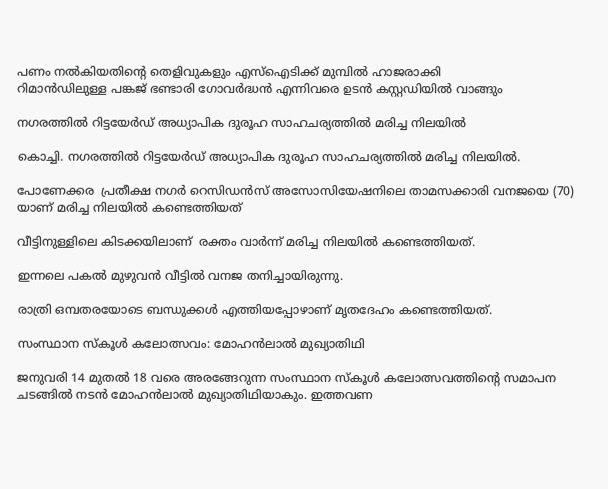പണം നൽകിയതിന്റെ തെളിവുകളും എസ്ഐടിക്ക് മുമ്പിൽ ഹാജരാക്കി
റിമാൻഡിലുള്ള പങ്കജ് ഭണ്ടാരി ഗോവർദ്ധൻ എന്നിവരെ ഉടൻ കസ്റ്റഡിയിൽ വാങ്ങും

നഗരത്തിൽ റിട്ടയേർഡ് അധ്യാപിക ദുരൂഹ സാഹചര്യത്തിൽ മരിച്ച നിലയിൽ

കൊച്ചി. നഗരത്തിൽ റിട്ടയേർഡ് അധ്യാപിക ദുരൂഹ സാഹചര്യത്തിൽ മരിച്ച നിലയിൽ.

പോണേക്കര  പ്രതീക്ഷ നഗർ റെസിഡൻസ് അസോസിയേഷനിലെ താമസക്കാരി വനജയെ (70) യാണ്‌ മരിച്ച നിലയിൽ കണ്ടെത്തിയത്

വീട്ടിനുള്ളിലെ കിടക്കയിലാണ്  രക്തം വാർന്ന് മരിച്ച നിലയിൽ കണ്ടെത്തിയത്.

ഇന്നലെ പകൽ മുഴുവൻ വീട്ടിൽ വനജ തനിച്ചായിരുന്നു.

രാത്രി ഒമ്പതരയോടെ ബന്ധുക്കൾ എത്തിയപ്പോഴാണ് മൃതദേഹം കണ്ടെത്തിയത്.

സംസ്ഥാന സ്കൂൾ കലോത്സവം: മോഹൻലാൽ മുഖ്യാതിഥി

ജനുവരി 14 മുതൽ 18 വരെ അരങ്ങേറുന്ന സംസ്ഥാന സ്കൂൾ കലോത്സവത്തിന്റെ സമാപന ചടങ്ങിൽ നടൻ മോഹൻലാൽ മുഖ്യാതിഥിയാകും. ഇത്തവണ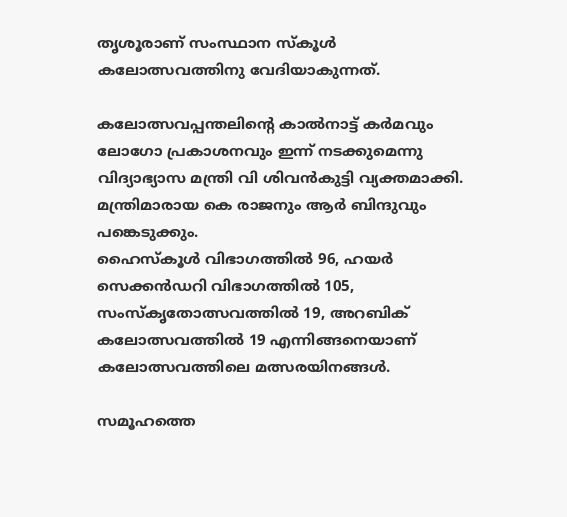തൃശൂരാണ് സംസ്ഥാന സ്കൂൾ കലോത്സവത്തിനു വേദിയാകുന്നത്.

കലോത്സവപ്പന്തലിന്റെ കാൽനാട്ട് കർമവും ലോഗോ പ്രകാശനവും ഇന്ന് നടക്കുമെന്നു വിദ്യാഭ്യാസ മന്ത്രി വി ശിവൻകുട്ടി വ്യക്തമാക്കി. മന്ത്രിമാരായ കെ രാജനും ആർ ബിന്ദുവും പങ്കെടുക്കും.
ഹൈസ്കൂൾ വിഭാഗത്തിൽ 96, ഹയർ സെക്കൻഡറി വിഭാഗത്തിൽ 105, സംസ്കൃതോത്സവത്തിൽ 19, അറബിക് കലോത്സവത്തിൽ 19 എന്നിങ്ങനെയാണ് കലോത്സവത്തിലെ മത്സരയിനങ്ങൾ.

സമൂഹത്തെ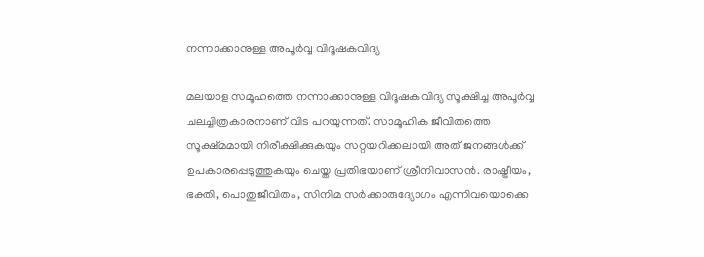നന്നാക്കാനുള്ള അപൂർവ്വ വിദൂഷകവിദ്യ

മലയാള സമൂഹത്തെ നന്നാക്കാനുള്ള വിദൂഷകവിദ്യ സൂക്ഷിച്ച അപൂർവ്വ ചലച്ചിത്രകാരനാണ് വിട പറയുന്നത്. സാമൂഹിക ജീവിതത്തെ സൂക്ഷ്മമായി നിരീക്ഷിക്കുകയും സറ്റയറിക്കലായി അത് ജനങ്ങൾക്ക് ഉപകാരപ്പെടുത്തുകയും ചെയ്ത പ്രതിഭയാണ് ശ്രീനിവാസൻ. രാഷ്ട്രീയം, ഭക്തി, പൊതുജീവിതം, സിനിമ സർക്കാരുദ്യോഗം എന്നിവയൊക്കെ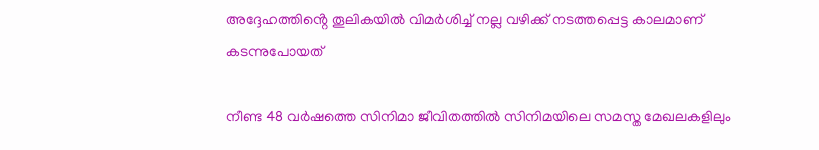അദ്ദേഹത്തിൻ്റെ തൂലികയിൽ വിമർശിച്ച് നല്ല വഴിക്ക് നടത്തപ്പെട്ട കാലമാണ് കടന്നുപോയത്

നീണ്ട 48 വര്‍ഷത്തെ സിനിമാ ജീവിതത്തില്‍ സിനിമയിലെ സമസ്ത മേഖലകളിലും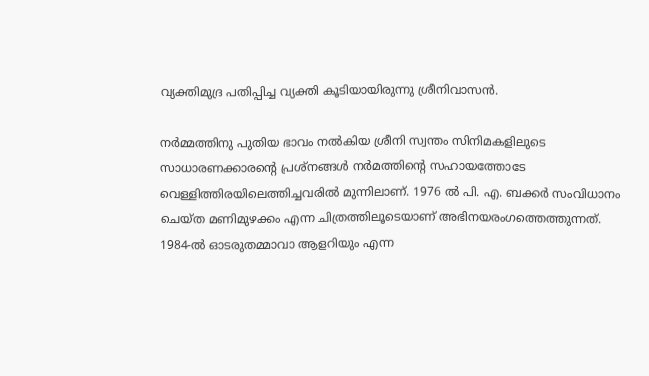വ്യക്തിമുദ്ര പതിപ്പിച്ച വ്യക്തി കൂടിയായിരുന്നു ശ്രീനിവാസന്‍.

നര്‍മ്മത്തിനു പുതിയ ഭാവം നല്‍കിയ ശ്രീനി സ്വന്തം സിനിമകളിലുടെ സാധാരണക്കാരന്റെ പ്രശ്‌നങ്ങള്‍ നര്‍മത്തിന്റെ സഹായത്തോടേ വെള്ളിത്തിരയിലെത്തിച്ചവരില്‍ മുന്നിലാണ്. 1976 ല്‍ പി. എ. ബക്കര്‍ സംവിധാനം ചെയ്ത മണിമുഴക്കം എന്ന ചിത്രത്തിലൂടെയാണ് അഭിനയരംഗത്തെത്തുന്നത്. 1984-ല്‍ ഓടരുതമ്മാവാ ആളറിയും എന്ന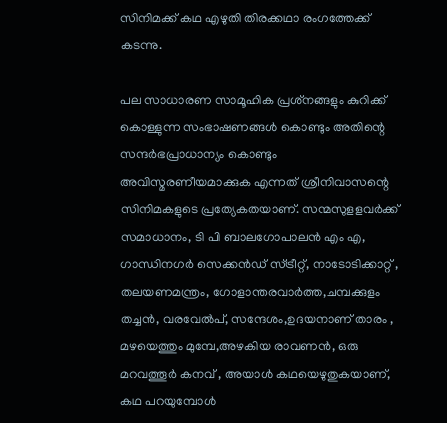സിനിമക്ക് കഥ എഴുതി തിരക്കഥാ രംഗത്തേക്ക് കടന്നു.

പല സാധാരണ സാമൂഹിക പ്രശ്‌നങ്ങളും കുറിക്ക് കൊള്ളുന്ന സംഭാഷണങ്ങള്‍ കൊണ്ടും അതിന്റെ സന്ദര്‍ഭപ്രാധാന്യം കൊണ്ടും അവിസ്മരണീയമാക്കുക എന്നത് ശ്രീനിവാസന്റെ സിനിമകളുടെ പ്രത്യേകതയാണ്. സന്മസുളളവർക്ക് സമാധാനം, ടി പി ബാലഗോപാലൻ എം എ, ഗാന്ധിനഗർ സെക്കൻഡ് സ്ട്രീറ്റ്, നാടോടിക്കാറ്റ് , തലയണമന്ത്രം, ഗോളാന്തരവാർത്ത,ചമ്പക്കുളം തച്ചൻ, വരവേൽപ്, സന്ദേശം,ഉദയനാണ് താരം , മഴയെത്തും മുമ്പേ,അഴകിയ രാവണൻ, ഒരു മറവത്തൂർ കനവ് , അയാൾ കഥയെഴുതുകയാണ്, കഥ പറയുമ്പോൾ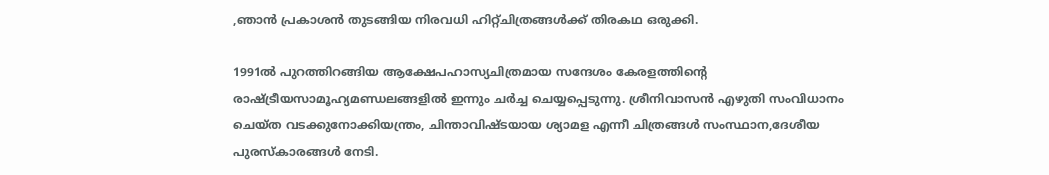,ഞാൻ പ്രകാശൻ തുടങ്ങിയ നിരവധി ഹിറ്റ്ചിത്രങ്ങൾക്ക് തിരകഥ ഒരുക്കി.

1991ൽ പുറത്തിറങ്ങിയ ആക്ഷേപഹാസ്യചിത്രമായ സന്ദേശം കേരളത്തിന്റെ രാഷ്ട്രീയസാമൂഹ്യമണ്ഡലങ്ങളിൽ ഇന്നും ചർച്ച ചെയ്യപ്പെടുന്നു. ശ്രീനിവാസൻ എഴുതി സംവിധാനം ചെയ്ത വടക്കുനോക്കിയന്ത്രം, ചിന്താവിഷ്ടയായ ശ്യാമള എന്നീ ചിത്രങ്ങൾ സംസ്ഥാന,ദേശീയ പുരസ്കാരങ്ങൾ നേടി.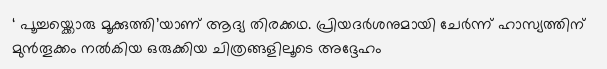‘ പൂച്ചയ്ക്കൊരു മൂക്കുത്തി’യാണ് ആദ്യ തിരക്കഥ. പ്രിയദർശനുമായി ചേർന്ന് ഹാസ്യത്തിന് മുൻതൂക്കം നൽകിയ ഒരുക്കിയ ചിത്രങ്ങളിലൂടെ അദ്ദേഹം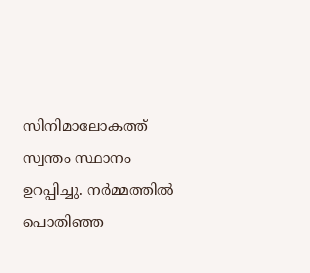സിനിമാലോകത്ത് സ്വന്തം സ്ഥാനം ഉറപ്പിച്ചു. നർമ്മത്തിൽ പൊതിഞ്ഞ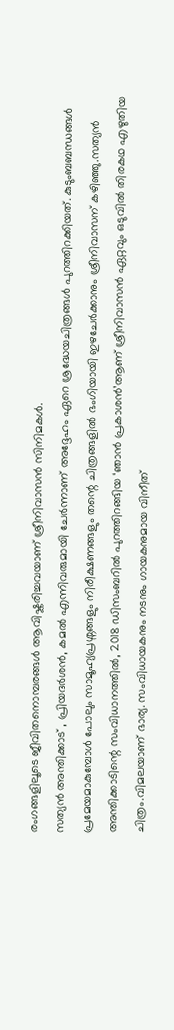രംഗങ്ങളിലൂടെ ജീവിതനൊമ്പരങ്ങൾ ആവിഷ്കരിച്ചവയാണ് ശ്രീനിവാസൻ സിനിമകൾ.
സത്യൻ അന്തിക്കാട് , പ്രിയദർശൻ, കമൽ എന്നിവരുമായി ചേർന്നാണ് അദ്ദേഹം ഏറെ ശ്രദ്ധേയചിത്രങ്ങൾ പുറത്തിറക്കിയത്. കുടുംബബന്ധങ്ങൾ പ്രമേയമാകുമ്പോൾ പോലും സാമൂഹ്യപ്രശ്നങ്ങളും നിരീക്ഷണങ്ങളും തന്റെ ചിത്രങ്ങളിൽ ഭംഗിയായി ഇഴചേർക്കാനും ശ്രീനിവാസന് കഴിഞ്ഞു.സത്യൻ അന്തിക്കാടിന്റെ സംവിധാനത്തിൽ, 2018 ഡിസംബറിൽ പുറത്തിറങ്ങിയ ‘ഞാൻ പ്രകാശൻ’ആണ് ശ്രീനിവാസൻ ഏറ്റവും ഒടുവിൽ തിരകഥ എഴുതിയ ചിത്രം.വിമലയാണ് ഭാര്യ. സംവിധായകനും നടനും ഗായകനുമായ വിനീത്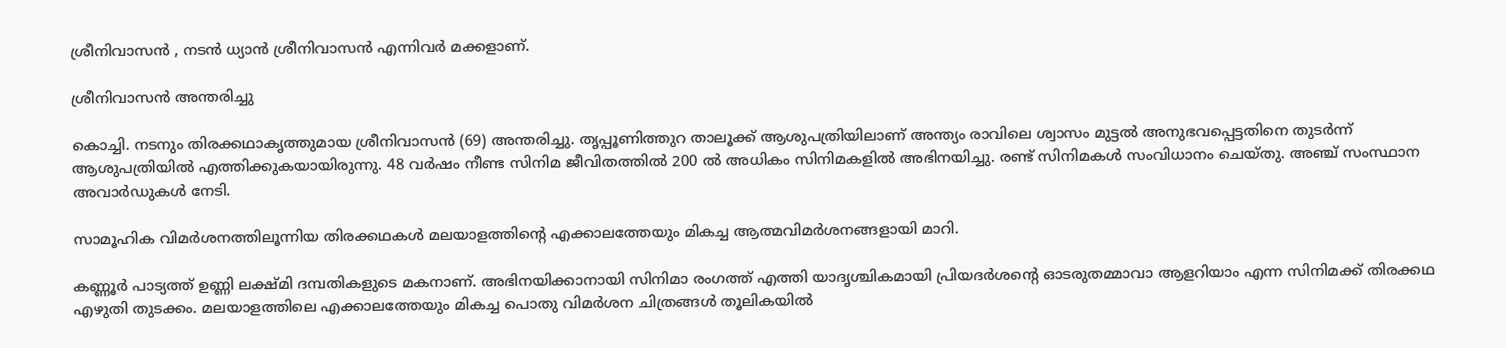ശ്രീനിവാസൻ , നടൻ ധ്യാന്‍ ശ്രീനിവാസൻ എന്നിവർ മക്കളാണ്.

ശ്രീനിവാസൻ അന്തരിച്ചു

കൊച്ചി. നടനും തിരക്കഥാകൃത്തുമായ ശ്രീനിവാസൻ (69) അന്തരിച്ചു. തൃപ്പൂണിത്തുറ താലൂക്ക് ആശുപത്രിയിലാണ് അന്ത്യം രാവിലെ ശ്വാസം മുട്ടൽ അനുഭവപ്പെട്ടതിനെ തുടർന്ന് ആശുപത്രിയിൽ എത്തിക്കുകയായിരുന്നു. 48 വർഷം നീണ്ട സിനിമ ജീവിതത്തിൽ 200 ൽ അധികം സിനിമകളിൽ അഭിനയിച്ചു. രണ്ട് സിനിമകൾ സംവിധാനം ചെയ്തു. അഞ്ച് സംസ്ഥാന അവാർഡുകൾ നേടി.

സാമൂഹിക വിമർശനത്തിലൂന്നിയ തിരക്കഥകൾ മലയാളത്തിൻ്റെ എക്കാലത്തേയും മികച്ച ആത്മവിമർശനങ്ങളായി മാറി.

കണ്ണൂർ പാട്യത്ത് ഉണ്ണി ലക്ഷ്മി ദമ്പതികളുടെ മകനാണ്. അഭിനയിക്കാനായി സിനിമാ രംഗത്ത് എത്തി യാദൃശ്ചികമായി പ്രിയദർശൻ്റെ ഓടരുതമ്മാവാ ആളറിയാം എന്ന സിനിമക്ക് തിരക്കഥ എഴുതി തുടക്കം. മലയാളത്തിലെ എക്കാലത്തേയും മികച്ച പൊതു വിമർശന ചിത്രങ്ങൾ തൂലികയിൽ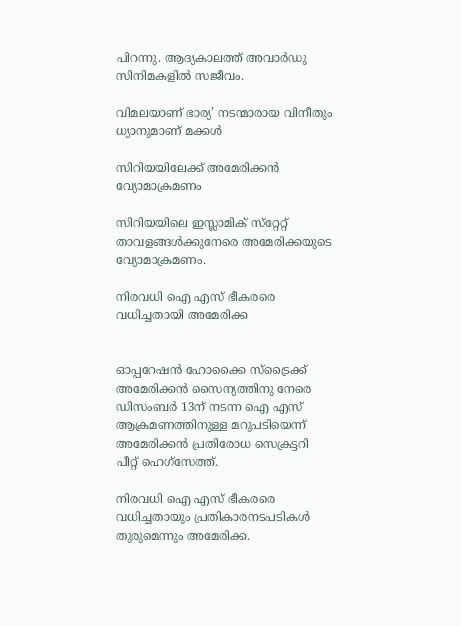പിറന്നു. ആദ്യകാലത്ത് അവാർഡു സിനിമകളിൽ സജീവം.

വിമലയാണ് ഭാര്യ’ നടന്മാരായ വിനീതും ധ്യാനുമാണ് മക്കൾ

സിറിയയിലേക്ക് അമേരിക്കൻ വ്യോമാക്രമണം

സിറിയയിലെ ഇസ്ലാമിക് സ്‌റ്റേറ്റ് താവളങ്ങൾക്കുനേരെ അമേരിക്കയുടെ വ്യോമാക്രമണം.

നിരവധി ഐ എസ് ഭീകരരെ വധിച്ചതായി അമേരിക്ക


ഓപ്പറേഷൻ ഹോക്കൈ സ്‌ട്രൈക്ക് അമേരിക്കൻ സൈന്യത്തിനു നേരെ ഡിസംബർ 13ന് നടന്ന ഐ എസ് ആക്രമണത്തിനുള്ള മറുപടിയെന്ന് അമേരിക്കൻ പ്രതിരോധ സെക്രട്ടറി പീറ്റ് ഹെഗ്‌സേത്ത്.

നിരവധി ഐ എസ് ഭീകരരെ വധിച്ചതായും പ്രതികാരനടപടികൾ തുരുമെന്നും അമേരിക്ക.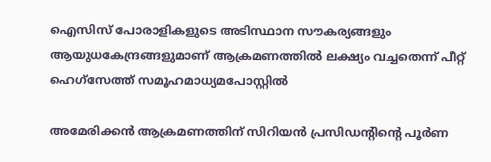ഐസിസ് പോരാളികളുടെ അടിസ്ഥാന സൗകര്യങ്ങളും ആയുധകേന്ദ്രങ്ങളുമാണ് ആക്രമണത്തിൽ ലക്ഷ്യം വച്ചതെന്ന് പീറ്റ് ഹെഗ്‌സേത്ത് സമൂഹമാധ്യമപോസ്റ്റിൽ

അമേരിക്കൻ ആക്രമണത്തിന് സിറിയൻ പ്രസിഡന്റിന്റെ പൂർണ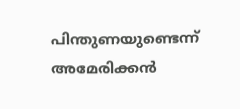പിന്തുണയുണ്ടെന്ന് അമേരിക്കൻ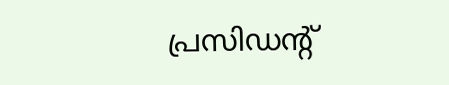പ്രസിഡന്റ്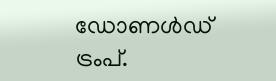ഡോണൾഡ് ട്രംപ്.